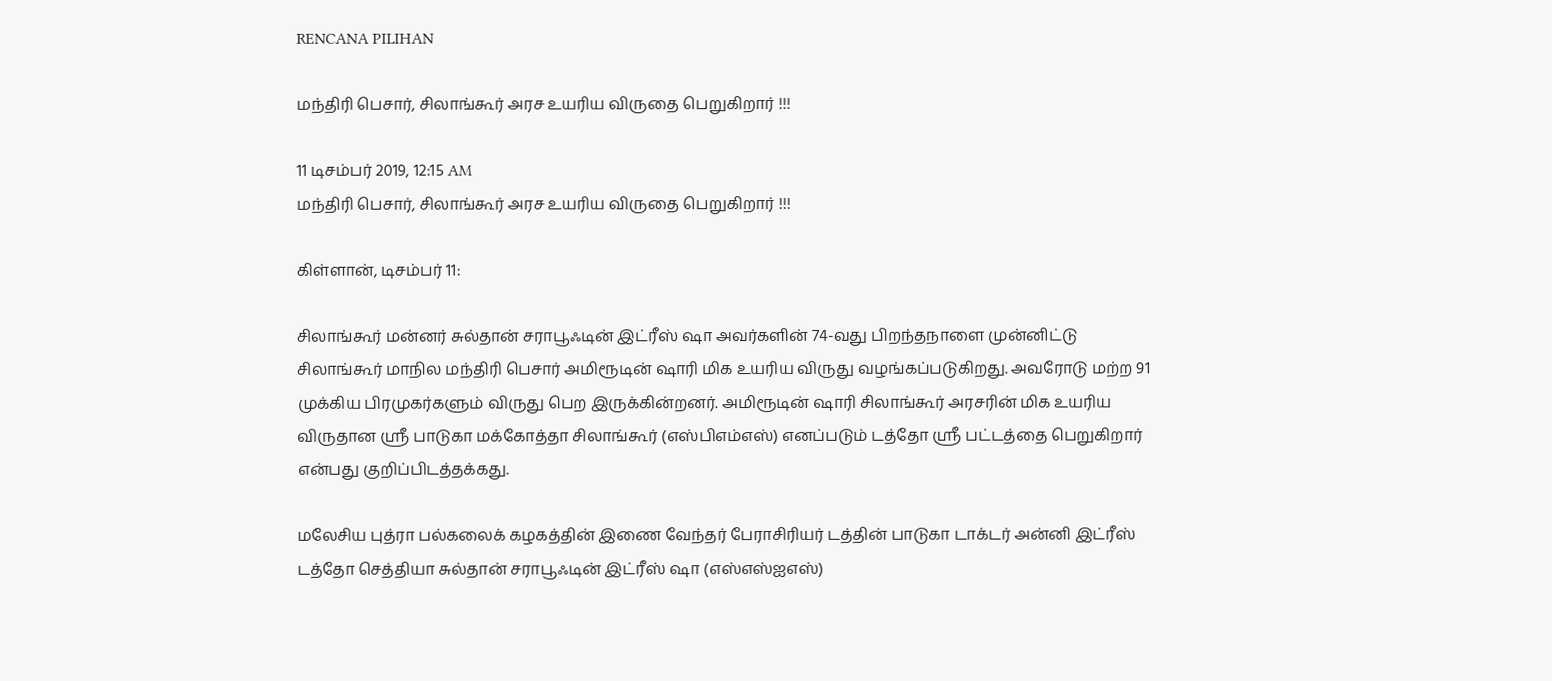RENCANA PILIHAN

மந்திரி பெசார், சிலாங்கூர் அரச உயரிய விருதை பெறுகிறார் !!!

11 டிசம்பர் 2019, 12:15 AM
மந்திரி பெசார், சிலாங்கூர் அரச உயரிய விருதை பெறுகிறார் !!!

கிள்ளான், டிசம்பர் 11:

சிலாங்கூர் மன்னர் சுல்தான் சராபூஃடின் இட்ரீஸ் ஷா அவர்களின் 74-வது பிறந்தநாளை முன்னிட்டு சிலாங்கூர் மாநில மந்திரி பெசார் அமிரூடின் ஷாரி மிக உயரிய விருது வழங்கப்படுகிறது. அவரோடு மற்ற 91 முக்கிய பிரமுகர்களும் விருது பெற இருக்கின்றனர். அமிரூடின் ஷாரி சிலாங்கூர் அரசரின் மிக உயரிய விருதான ஸ்ரீ பாடுகா மக்கோத்தா சிலாங்கூர் (எஸ்பிஎம்எஸ்) எனப்படும் டத்தோ ஸ்ரீ பட்டத்தை பெறுகிறார் என்பது குறிப்பிடத்தக்கது.

மலேசிய புத்ரா பல்கலைக் கழகத்தின் இணை வேந்தர் பேராசிரியர் டத்தின் பாடுகா டாக்டர் அன்னி இட்ரீஸ் டத்தோ செத்தியா சுல்தான் சராபூஃடின் இட்ரீஸ் ஷா (எஸ்எஸ்ஐஎஸ்)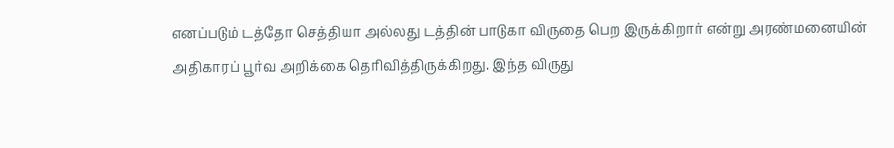எனப்படும் டத்தோ செத்தியா அல்லது டத்தின் பாடுகா விருதை பெற இருக்கிறார் என்று அரண்மனையின் அதிகாரப் பூர்வ அறிக்கை தெரிவித்திருக்கிறது. இந்த விருது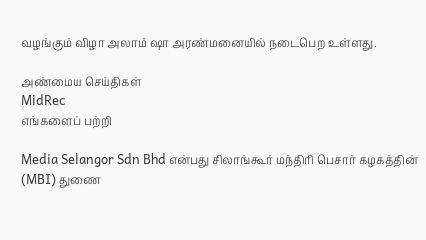வழங்கும் விழா அலாம் ஷா அரண்மனையில் நடைபெற உள்ளது.

அண்மைய செய்திகள்
MidRec
எங்களைப் பற்றி

Media Selangor Sdn Bhd என்பது சிலாங்கூர் மந்திரி பெசார் கழகத்தின் (MBI) துணை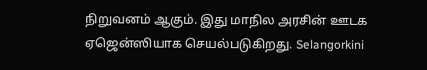நிறுவனம் ஆகும். இது மாநில அரசின் ஊடக ஏஜென்ஸியாக செயல்படுகிறது. Selangorkini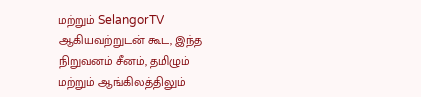மற்றும் SelangorTV ஆகியவற்றுடன் கூட, இந்த நிறுவனம் சீனம், தமிழும் மற்றும் ஆங்கிலத்திலும்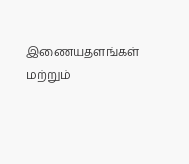இணையதளங்கள் மற்றும்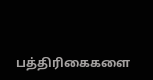பத்திரிகைகளை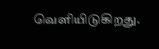வெளியிடுகிறது.